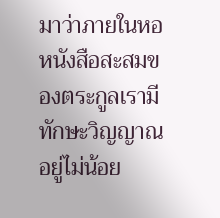มาว่าภายในหอหนังสือสะสมของตระกูลเรามีทักษะวิญญาณอยู่ไม่น้อย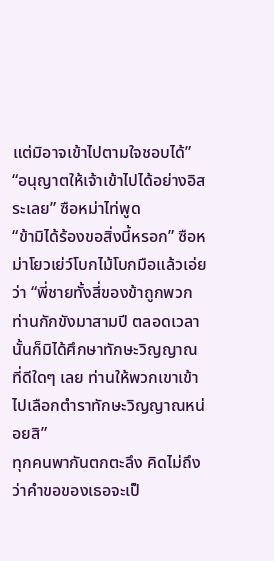แต่มิอาจเข้าไปตามใจชอบได้”
“อนุญาตให้เจ้าเข้าไปได้อย่างอิสระเลย” ซือหม่าไท่พูด
“ข้ามิได้ร้องขอสิ่งนี้หรอก” ซือหม่าโยวเย่ว์โบกไม้โบกมือแล้วเอ่ยว่า “พี่ชายทั้งสี่ของข้าถูกพวกท่านกักขังมาสามปี ตลอดเวลานั้นก็มิได้ศึกษาทักษะวิญญาณที่ดีใดๆ เลย ท่านให้พวกเขาเข้าไปเลือกตำราทักษะวิญญาณหน่อยสิ”
ทุกคนพากันตกตะลึง คิดไม่ถึงว่าคำขอของเธอจะเป็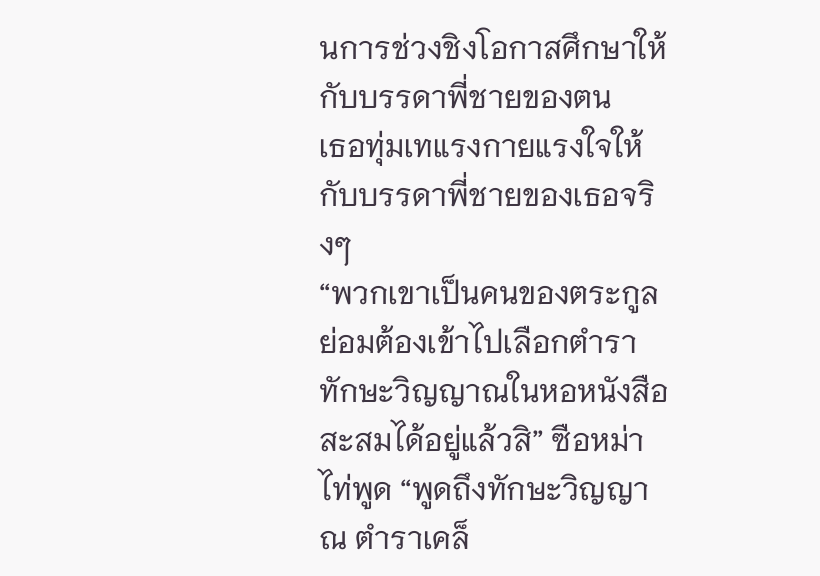นการช่วงชิงโอกาสศึกษาให้กับบรรดาพี่ชายของตน
เธอทุ่มเทแรงกายแรงใจให้กับบรรดาพี่ชายของเธอจริงๆ
“พวกเขาเป็นคนของตระกูล ย่อมต้องเข้าไปเลือกตำราทักษะวิญญาณในหอหนังสือสะสมได้อยู่แล้วสิ” ซือหม่าไท่พูด “พูดถึงทักษะวิญญาณ ตำราเคล็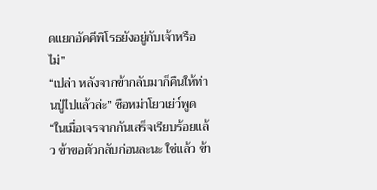ดแยกอัคคีพิโรธยังอยู่กับเจ้าหรือไม่”
“เปล่า หลังจากข้ากลับมาก็คืนให้ท่านปู่ไปแล้วล่ะ” ซือหม่าโยวเย่ว์พูด “ในเมื่อเจรจากกันเสร็จเรียบร้อยแล้ว ข้าขอตัวกลับก่อนละนะ ใช่แล้ว ข้า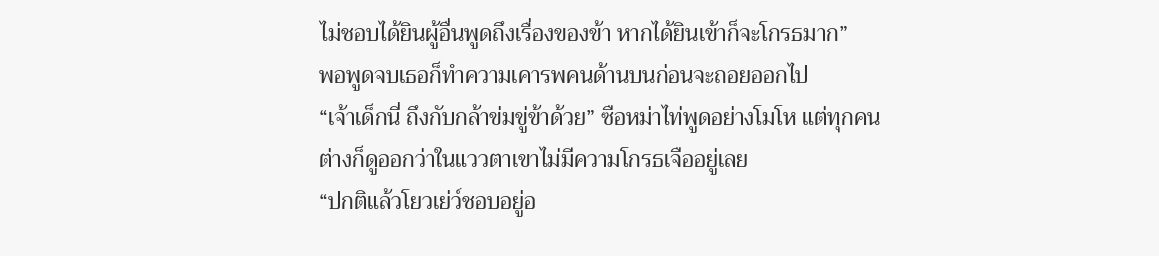ไม่ชอบได้ยินผู้อื่นพูดถึงเรื่องของข้า หากได้ยินเข้าก็จะโกรธมาก”
พอพูดจบเธอก็ทำความเคารพคนด้านบนก่อนจะถอยออกไป
“เจ้าเด็กนี่ ถึงกับกล้าข่มขู่ข้าด้วย” ซือหม่าไท่พูดอย่างโมโห แต่ทุกคนต่างก็ดูออกว่าในแววตาเขาไม่มีความโกรธเจืออยู่เลย
“ปกติแล้วโยวเย่ว์ชอบอยู่อ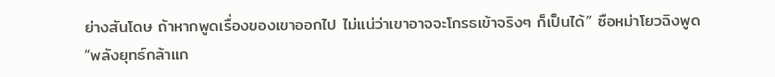ย่างสันโดษ ถ้าหากพูดเรื่องของเขาออกไป ไม่แน่ว่าเขาอาจจะโกรธเข้าจริงๆ ก็เป็นได้” ซือหม่าโยวฉิงพูด
“พลังยุทธ์กล้าแก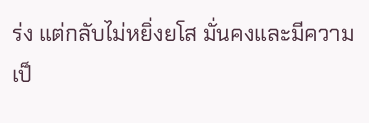ร่ง แต่กลับไม่หยิ่งยโส มั่นคงและมีความเป็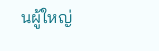นผู้ใหญ่